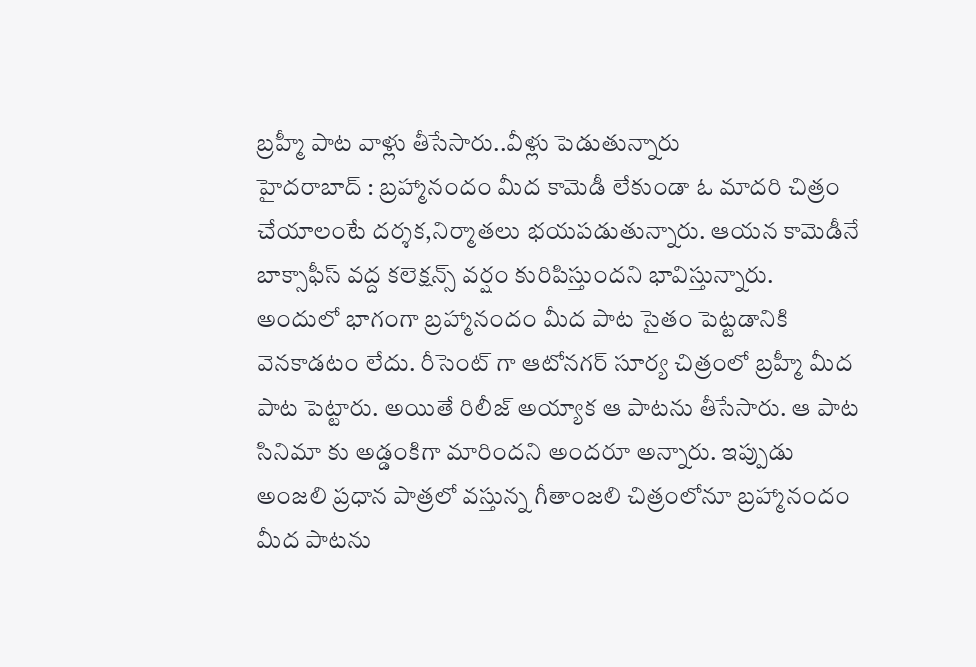బ్రహ్మీ పాట వాళ్లు తీసేసారు..వీళ్లు పెడుతున్నారు
హైదరాబాద్ : బ్రహ్మానందం మీద కామెడీ లేకుండా ఓ మాదరి చిత్రం చేయాలంటే దర్శక,నిర్మాతలు భయపడుతున్నారు. ఆయన కామెడీనే బాక్సాఫీస్ వద్ద కలెక్షన్స్ వర్షం కురిపిస్తుందని భావిస్తున్నారు. అందులో భాగంగా బ్రహ్మానందం మీద పాట సైతం పెట్టడానికి వెనకాడటం లేదు. రీసెంట్ గా ఆటోనగర్ సూర్య చిత్రంలో బ్రహ్మీ మీద పాట పెట్టారు. అయితే రిలీజ్ అయ్యాక ఆ పాటను తీసేసారు. ఆ పాట సినిమా కు అడ్డంకిగా మారిందని అందరూ అన్నారు. ఇప్పుడు అంజలి ప్రధాన పాత్రలో వస్తున్న గీతాంజలి చిత్రంలోనూ బ్రహ్మానందం మీద పాటను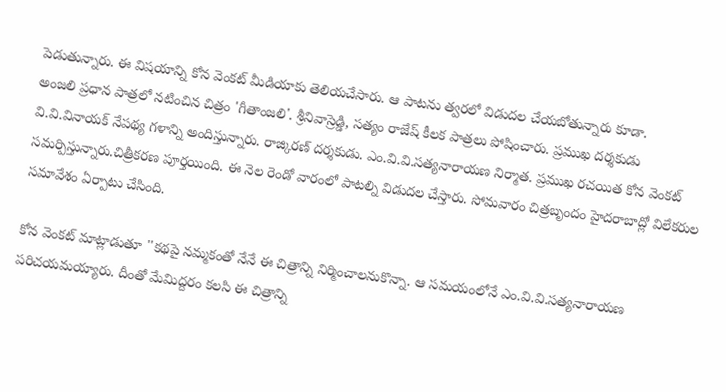పెడుతున్నారు. ఈ విషయాన్ని కోన వెంకట్ మీడియాకు తెలియచేసారు. ఆ పాటను త్వరలో విడుదల చేయబోతున్నారు కూడా.
అంజలి ప్రధాన పాత్రలో నటించిన చిత్రం 'గీతాంజలి'. శ్రీనివాస్రెడ్డి, సత్యం రాజేష్ కీలక పాత్రలు పోషించారు. ప్రముఖ దర్శకుడు వి.వి.వినాయక్ నేపథ్య గళాన్ని అందిస్తున్నారు. రాజ్కిరణ్ దర్శకుడు. ఎం.వి.వి.సత్యనారాయణ నిర్మాత. ప్రముఖ రచయిత కోన వెంకట్ సమర్పిస్తున్నారు.చిత్రీకరణ పూర్తయింది. ఈ నెల రెండో వారంలో పాటల్ని విడుదల చేస్తారు. సోమవారం చిత్రబృందం హైదరాబాద్లో విలేకరుల సమావేశం ఏర్పాటు చేసింది.

కోన వెంకట్ మాట్లాడుతూ ''కథపై నమ్మకంతో నేనే ఈ చిత్రాన్ని నిర్మించాలనుకొన్నా. ఆ సమయంలోనే ఎం.వి.వి.సత్యనారాయణ పరిచయమయ్యారు. దీంతో మేమిద్దరం కలసి ఈ చిత్రాన్ని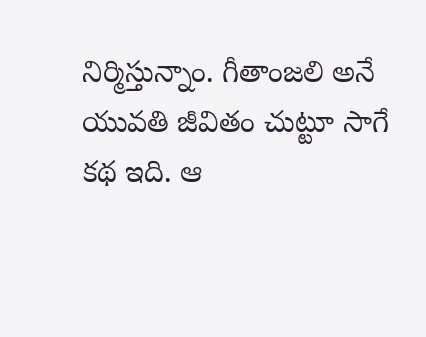నిర్మిస్తున్నాం. గీతాంజలి అనే యువతి జీవితం చుట్టూ సాగే కథ ఇది. ఆ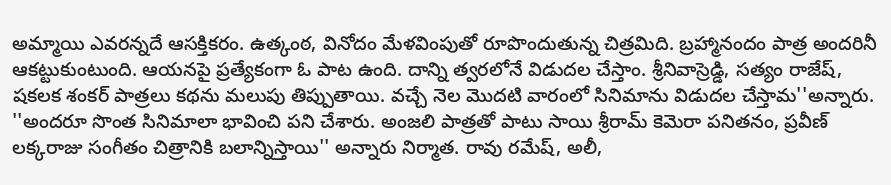అమ్మాయి ఎవరన్నదే ఆసక్తికరం. ఉత్కంఠ, వినోదం మేళవింపుతో రూపొందుతున్న చిత్రమిది. బ్రహ్మానందం పాత్ర అందరినీ ఆకట్టుకుంటుంది. ఆయనపై ప్రత్యేకంగా ఓ పాట ఉంది. దాన్ని త్వరలోనే విడుదల చేస్తాం. శ్రీనివాస్రెడ్డి, సత్యం రాజేష్, షకలక శంకర్ పాత్రలు కథను మలుపు తిప్పుతాయి. వచ్చే నెల మొదటి వారంలో సినిమాను విడుదల చేస్తామ''అన్నారు.
''అందరూ సొంత సినిమాలా భావించి పని చేశారు. అంజలి పాత్రతో పాటు సాయి శ్రీరామ్ కెమెరా పనితనం, ప్రవీణ్ లక్కరాజు సంగీతం చిత్రానికి బలాన్నిస్తాయి'' అన్నారు నిర్మాత. రావు రమేష్, అలీ,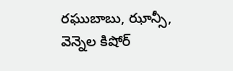రఘుబాబు, ఝాన్సీ, వెన్నెల కిషోర్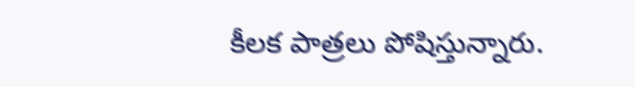కీలక పాత్రలు పోషిస్తున్నారు.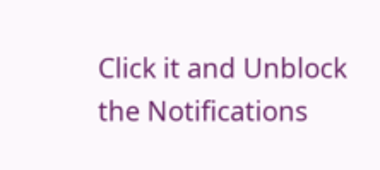Click it and Unblock the Notifications